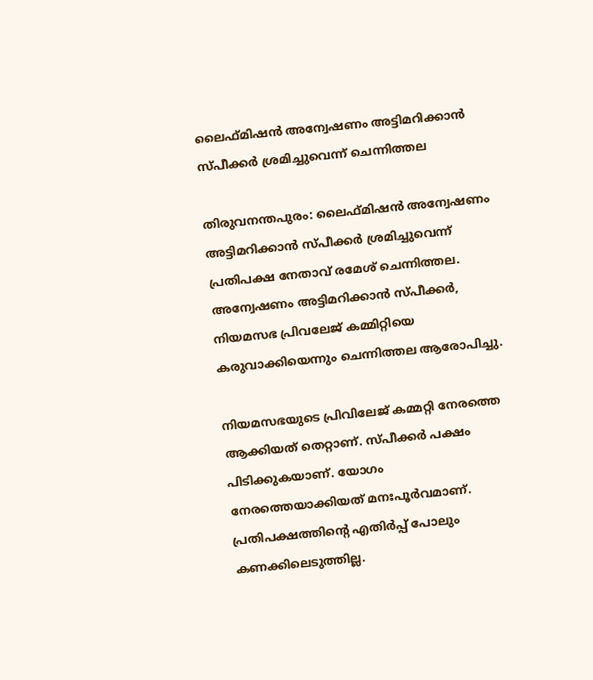ലൈഫ്മിഷന്‍ അന്വേഷണം അട്ടിമറിക്കാന്‍ സ്പീക്കര്‍ ശ്രമിച്ചുവെന്ന് ചെന്നിത്തല

തിരുവനന്തപുരം: ലൈഫ്മിഷന്‍ അന്വേഷണം അട്ടിമറിക്കാന്‍ സ്പീക്കര്‍ ശ്രമിച്ചുവെന്ന് പ്രതിപക്ഷ നേതാവ് രമേശ് ചെന്നിത്തല. അന്വേഷണം അട്ടിമറിക്കാന്‍ സ്പീക്കര്‍, നിയമസഭ പ്രിവലേജ് കമ്മിറ്റിയെ കരുവാക്കിയെന്നും ചെന്നിത്തല ആരോപിച്ചു.

നിയമസഭയുടെ പ്രിവിലേജ് കമ്മറ്റി നേരത്തെ ആക്കിയത് തെറ്റാണ്. സ്പീക്കര്‍ പക്ഷം പിടിക്കുകയാണ്. യോഗം നേരത്തെയാക്കിയത് മനഃപൂര്‍വമാണ്. പ്രതിപക്ഷത്തിന്‍റെ എതിര്‍പ്പ് പോലും കണക്കിലെടുത്തില്ല.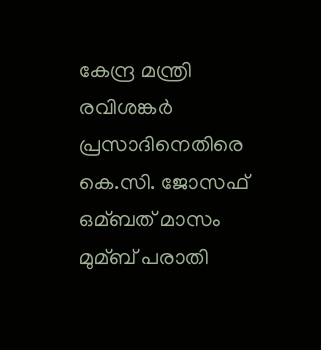കേന്ദ്ര മന്ത്രി രവിശങ്കര്‍ പ്രസാദിനെതിരെ കെ.സി. ജോസഫ് ഒമ്ബത് മാസം മുമ്ബ് പരാതി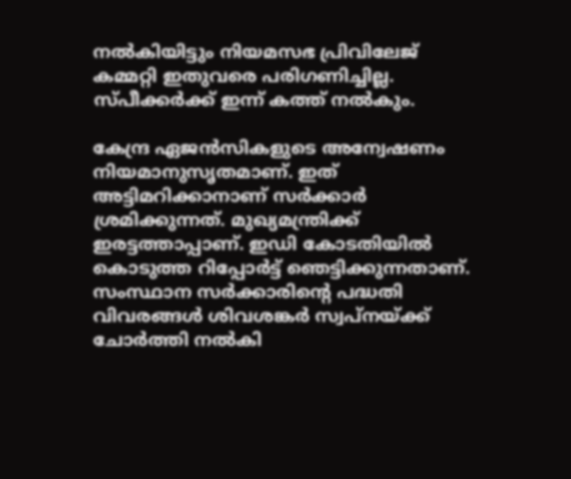നല്‍കിയിട്ടും നിയമസഭ പ്രിവിലേജ് കമ്മറ്റി ഇതുവരെ പരിഗണിച്ചില്ല. സ്പീക്കര്‍ക്ക് ഇന്ന് കത്ത് നല്‍കും.

കേന്ദ്ര ഏജന്‍സികളുടെ അന്വേഷണം നിയമാനുസൃതമാണ്. ഇത് അട്ടിമറിക്കാനാണ് സര്‍ക്കാര്‍ ശ്രമിക്കുന്നത്. മുഖ്യമന്ത്രിക്ക് ഇരട്ടത്താപ്പാണ്. ഇഡി കോടതിയില്‍ കൊടുത്ത റിപ്പോര്‍ട്ട് ഞെട്ടിക്കുന്നതാണ്. സംസ്ഥാന സര്‍ക്കാരിന്‍റെ പദ്ധതി വിവരങ്ങള്‍ ശിവശങ്കര്‍ സ്വപ്നയ്ക്ക് ചോര്‍ത്തി നല്‍കി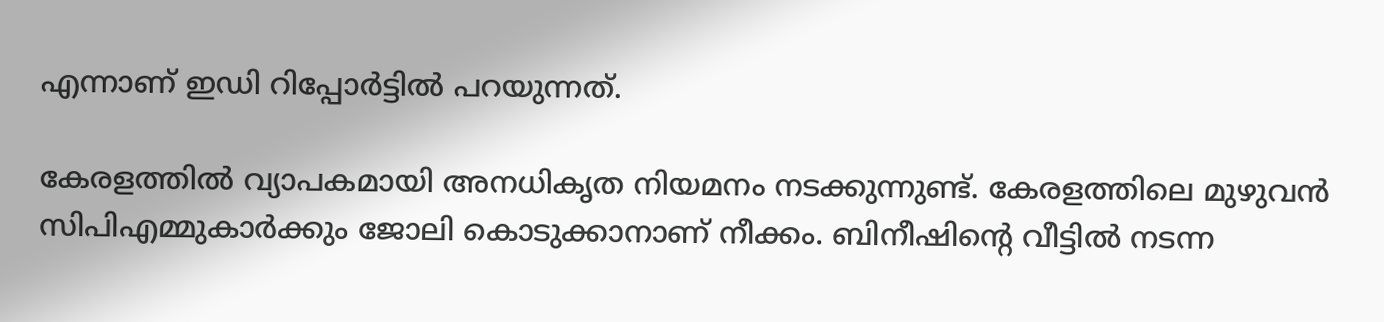എന്നാണ് ഇഡി റിപ്പോര്‍ട്ടില്‍ പറയുന്നത്.

കേരളത്തില്‍ വ്യാപകമായി അനധികൃത നിയമനം നടക്കുന്നുണ്ട്. കേരളത്തിലെ മുഴുവന്‍ സിപിഎമ്മുകാര്‍ക്കും ജോലി കൊടുക്കാനാണ് നീക്കം. ബിനീഷിന്‍റെ വീട്ടില്‍ നടന്ന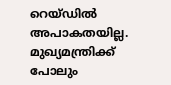റെയ്ഡില്‍ അപാകതയില്ല. മുഖ്യമന്ത്രിക്ക് പോലും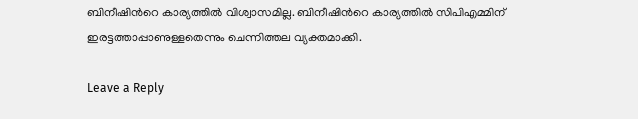ബിനീഷിന്‍റെ കാര്യത്തില്‍ വിശ്വാസമില്ല. ബിനീഷിന്‍റെ കാര്യത്തില്‍ സിപിഎമ്മിന് ഇരട്ടത്താപ്പാണുള്ളതെന്നും ചെന്നിത്തല വ്യക്തമാക്കി.

Leave a Reply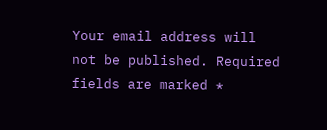Your email address will not be published. Required fields are marked *